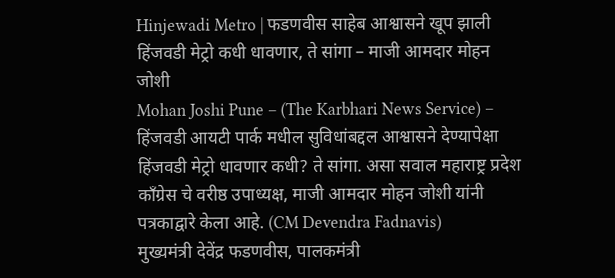Hinjewadi Metro | फडणवीस साहेब आश्वासने खूप झाली हिंजवडी मेट्रो कधी धावणार, ते सांगा – माजी आमदार मोहन जोशी
Mohan Joshi Pune – (The Karbhari News Service) – हिंजवडी आयटी पार्क मधील सुविधांबद्दल आश्वासने देण्यापेक्षा हिंजवडी मेट्रो धावणार कधी? ते सांगा. असा सवाल महाराष्ट्र प्रदेश काँग्रेस चे वरीष्ठ उपाध्यक्ष, माजी आमदार मोहन जोशी यांनी पत्रकाद्वारे केला आहे. (CM Devendra Fadnavis)
मुख्यमंत्री देवेंद्र फडणवीस, पालकमंत्री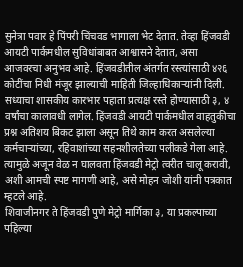सुनेत्रा पवार हे पिंपरी चिंचवड भागाला भेट देतात. तेव्हा हिंजवडी आयटी पार्कमधील सुविधांबाबत आश्वासने देतात, असा आजवरचा अनुभव आहे. हिंजवडीतील अंतर्गत रस्त्यांसाठी ४२६ कोटींचा निधी मंजूर झाल्याची माहिती जिल्हाधिकाऱ्यांनी दिली. सध्याचा शासकीय कारभार पहाता प्रत्यक्ष रस्ते होण्यासाठी ३, ४ वर्षांचा कालावधी लागेल. हिंजवडी आयटी पार्कमधील वाहतुकीचा प्रश्न अतिशय बिकट झाला असून तिथे काम करत असलेल्या कर्मचाऱ्यांच्या, रहिवाशांच्या सहनशीलतेच्या पलीकडे गेला आहे. त्यामुळे अजून वेळ न घालवता हिंजवडी मेट्रो त्वरीत चालू करावी, अशी आमची स्पष्ट मागणी आहे, असे मोहन जोशी यांनी पत्रकात म्हटले आहे.
शिवाजीनगर ते हिंजवडी पुणे मेट्रो मार्गिका ३, या प्रकल्पाच्या पहिल्या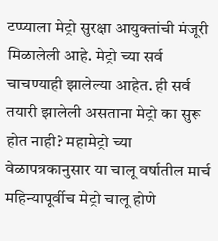टप्प्याला मेट्रो सुरक्षा आयुक्तांची मंजूरी मिळालेली आहे. मेट्रो च्या सर्व चाचण्याही झालेल्या आहेत. ही सर्व तयारी झालेली असताना मेट्रो का सुरू होत नाही? महामेट्रो च्या वेळापत्रकानुसार या चालू वर्षातील मार्च महिन्यापूर्वीच मेट्रो चालू होणे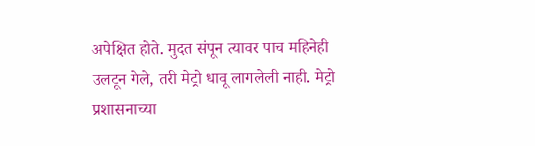अपेक्षित होते. मुदत संपून त्यावर पाच महिनेही उलटून गेले, तरी मेट्रो धावू लागलेली नाही. मेट्रो प्रशासनाच्या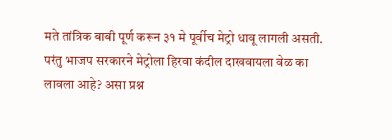मते तांत्रिक बाबी पूर्ण करून ३१ मे पूर्वीच मेट्रो धावू लागली असती. परंतु भाजप सरकारने मेट्रोला हिरवा कंदील दाखवायला वेळ का लावला आहे? असा प्रश्न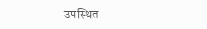उपस्थित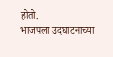होतो.
भाजपला उदघाटनाच्या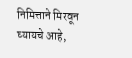निमित्ताने मिरवून घ्यायचे आहे,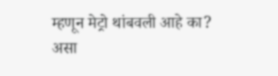म्हणून मेट्रो थांबवली आहे का? असा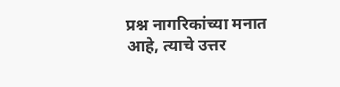प्रश्न नागरिकांच्या मनात आहे, त्याचे उत्तर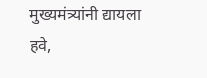मुख्यमंत्र्यांनी द्यायला हवे,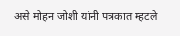असे मोहन जोशी यांनी पत्रकात म्हटले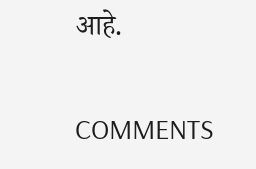आहे.

COMMENTS